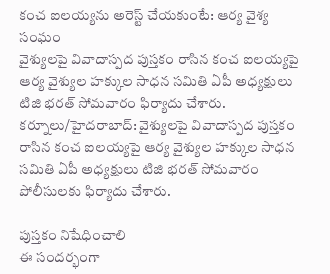కంచ ఐలయ్యను అరెస్ట్ చేయకుంటే: ఆర్య వైశ్య సంఘం
వైశ్యులపై వివాదాస్పద పుస్తకం రాసిన కంచ ఐలయ్యపై ఆర్య వైశ్యుల హక్కుల సాధన సమితి ఏపీ అధ్యక్షులు టిజి భరత్ సోమవారం ఫిర్యాదు చేశారు.
కర్నూలు/హైదరాబాద్: వైశ్యులపై వివాదాస్పద పుస్తకం రాసిన కంచ ఐలయ్యపై ఆర్య వైశ్యుల హక్కుల సాధన సమితి ఏపీ అధ్యక్షులు టిజి భరత్ సోమవారం పోలీసులకు ఫిర్యాదు చేశారు.

పుస్తకం నిషేధించాలి
ఈ సందర్భంగా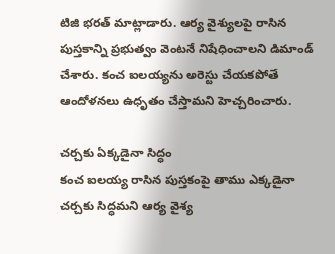టిజి భరత్ మాట్లాడారు. ఆర్య వైశ్యులపై రాసిన పుస్తకాన్ని ప్రభుత్వం వెంటనే నిషేధించాలని డిమాండ్ చేశారు. కంచ ఐలయ్యను అరెస్టు చేయకపోతే ఆందోళనలు ఉధృతం చేస్తామని హెచ్చరించారు.

చర్చకు ఏక్కడైనా సిద్ధం
కంచ ఐలయ్య రాసిన పుస్తకంపై తాము ఎక్కడైనా చర్చకు సిద్ధమని ఆర్య వైశ్య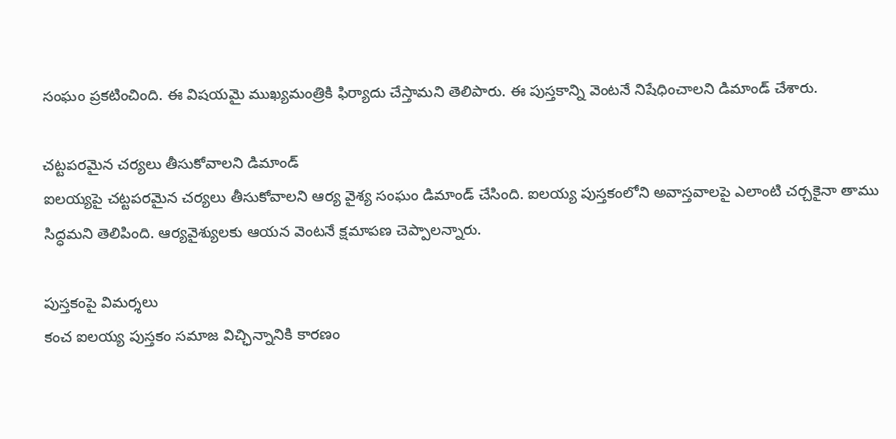సంఘం ప్రకటించింది. ఈ విషయమై ముఖ్యమంత్రికి ఫిర్యాదు చేస్తామని తెలిపారు. ఈ పుస్తకాన్ని వెంటనే నిషేధించాలని డిమాండ్ చేశారు.

చట్టపరమైన చర్యలు తీసుకోవాలని డిమాండ్
ఐలయ్యపై చట్టపరమైన చర్యలు తీసుకోవాలని ఆర్య వైశ్య సంఘం డిమాండ్ చేసింది. ఐలయ్య పుస్తకంలోని అవాస్తవాలపై ఎలాంటి చర్చకైనా తాము సిద్ధమని తెలిపింది. ఆర్యవైశ్యులకు ఆయన వెంటనే క్షమాపణ చెప్పాలన్నారు.

పుస్తకంపై విమర్శలు
కంచ ఐలయ్య పుస్తకం సమాజ విచ్ఛిన్నానికి కారణం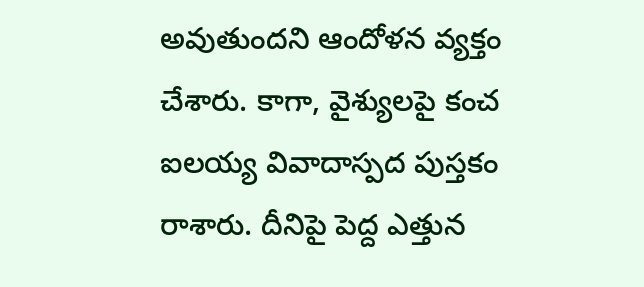అవుతుందని ఆందోళన వ్యక్తం చేశారు. కాగా, వైశ్యులపై కంచ ఐలయ్య వివాదాస్పద పుస్తకం రాశారు. దీనిపై పెద్ద ఎత్తున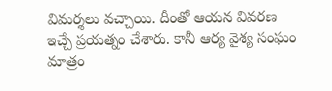విమర్శలు వచ్చాయి. దీంతో ఆయన వివరణ ఇచ్చే ప్రయత్నం చేశారు. కానీ ఆర్య వైశ్య సంఘం మాత్రం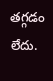తగ్గడం లేదు.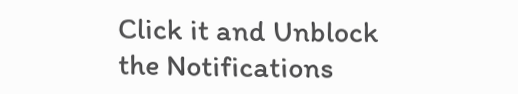Click it and Unblock the Notifications